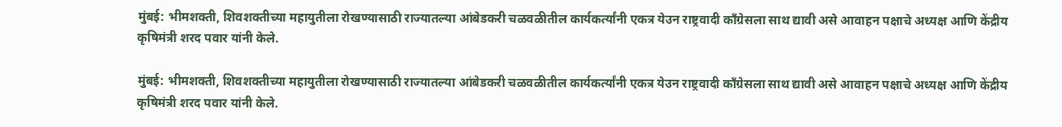मुंबई: भीमशक्ती, शिवशक्तीच्या महायुतीला रोखण्यासाठी राज्यातल्या आंबेडकरी चळवळीतील कार्यकर्त्यांनी एकत्र येउन राष्ट्रवादी काँग्रेसला साथ द्यावी असे आवाहन पक्षाचे अध्यक्ष आणि केंद्रीय कृषिमंत्री शरद पवार यांनी केले.

मुंबई: भीमशक्ती, शिवशक्तीच्या महायुतीला रोखण्यासाठी राज्यातल्या आंबेडकरी चळवळीतील कार्यकर्त्यांनी एकत्र येउन राष्ट्रवादी काँग्रेसला साथ द्यावी असे आवाहन पक्षाचे अध्यक्ष आणि केंद्रीय कृषिमंत्री शरद पवार यांनी केले.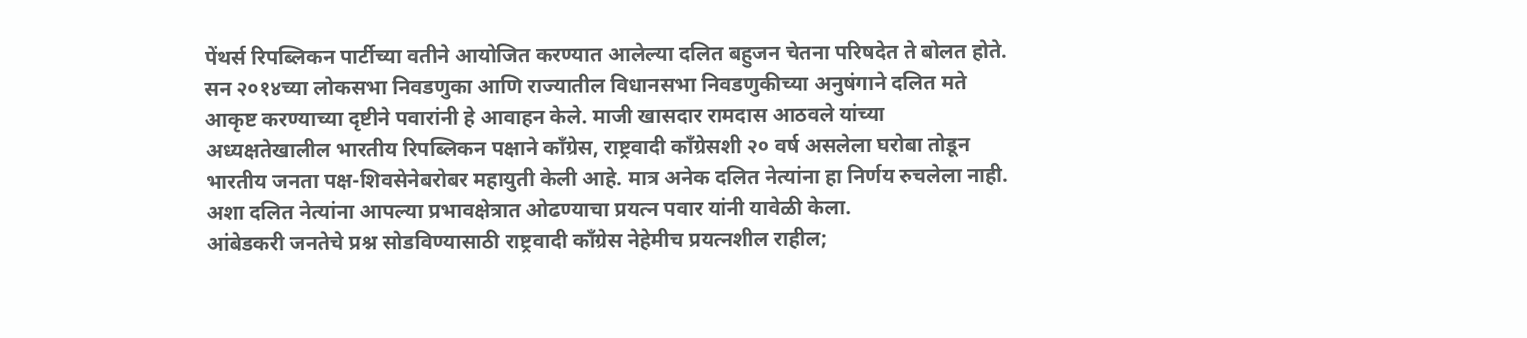पेंथर्स रिपब्लिकन पार्टीच्या वतीने आयोजित करण्यात आलेल्या दलित बहुजन चेतना परिषदेत ते बोलत होते. सन २०१४च्या लोकसभा निवडणुका आणि राज्यातील विधानसभा निवडणुकीच्या अनुषंगाने दलित मते आकृष्ट करण्याच्या दृष्टीने पवारांनी हे आवाहन केले. माजी खासदार रामदास आठवले यांच्या अध्यक्षतेखालील भारतीय रिपब्लिकन पक्षाने काँग्रेस, राष्ट्रवादी काँग्रेसशी २० वर्ष असलेला घरोबा तोडून भारतीय जनता पक्ष-शिवसेनेबरोबर महायुती केली आहे. मात्र अनेक दलित नेत्यांना हा निर्णय रुचलेला नाही. अशा दलित नेत्यांना आपल्या प्रभावक्षेत्रात ओढण्याचा प्रयत्न पवार यांनी यावेळी केला.
आंबेडकरी जनतेचे प्रश्न सोडविण्यासाठी राष्ट्रवादी काँग्रेस नेहेमीच प्रयत्नशील राहील;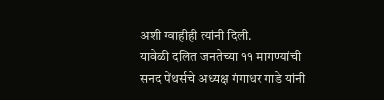अशी ग्वाहीही त्यांनी दिली.
यावेळी दलित जनतेच्या ११ मागण्यांची सनद पेंथर्सचे अध्यक्ष गंगाधर गाडे यांनी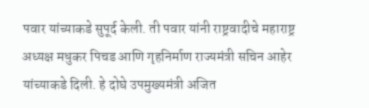पवार यांच्याकडे सुपूर्द केली. ती पवार यांनी राष्ट्रवादीचे महाराष्ट्र अध्यक्ष मधुकर पिचड आणि गृहनिर्माण राज्यमंत्री सचिन आहेर यांच्याकडे दिली. हे दोघे उपमुख्यमंत्री अजित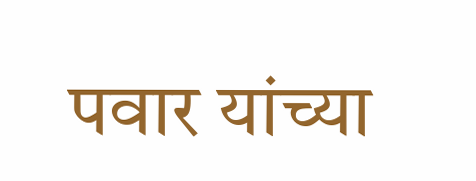पवार यांच्या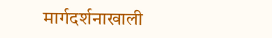मार्गदर्शनाखाली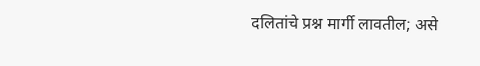दलितांचे प्रश्न मार्गी लावतील; असे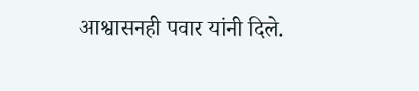आश्वासनही पवार यांनी दिले.